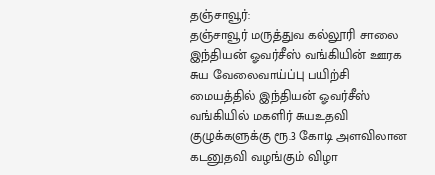தஞ்சாவூர்:
தஞ்சாவூர் மருத்துவ கல்லூரி சாலை இந்தியன் ஓவர்சீஸ் வங்கியின் ஊரக சுய வேலைவாய்ப்பு பயிற்சி மையத்தில் இந்தியன் ஓவர்சீஸ் வங்கியில் மகளிர் சுயஉதவி குழுக்களுக்கு ரூ.3 கோடி அளவிலான கடனுதவி வழங்கும் விழா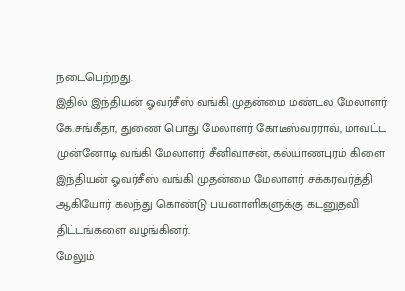நடைபெற்றது.
இதில் இந்தியன் ஓவர்சீஸ் வங்கி முதன்மை மண்டல மேலாளர் கே.சங்கீதா, துணை பொது மேலாளர் கோடீஸ்வரராவ், மாவட்ட முன்னோடி வங்கி மேலாளர் சீனிவாசன், கல்யாணபுரம் கிளை இந்தியன் ஓவர்சீஸ் வங்கி முதன்மை மேலாளர் சக்கரவர்த்தி ஆகியோர் கலந்து கொண்டு பயனாளிகளுக்கு கடனுதவி திட்டங்களை வழங்கினர்.
மேலும்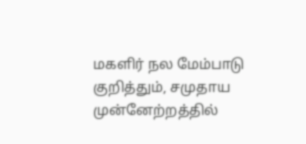மகளிர் நல மேம்பாடு குறித்தும், சமுதாய முன்னேற்றத்தில்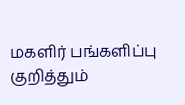மகளிர் பங்களிப்பு குறித்தும்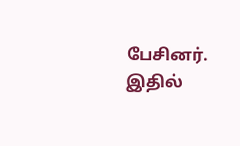பேசினர். இதில்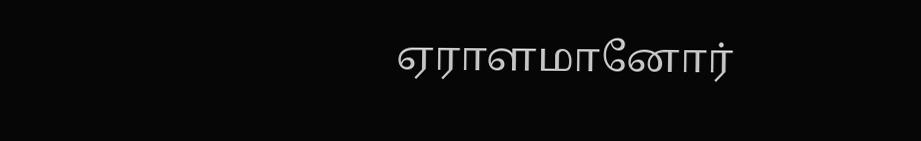ஏராளமானோர்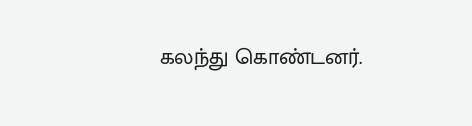கலந்து கொண்டனர்.